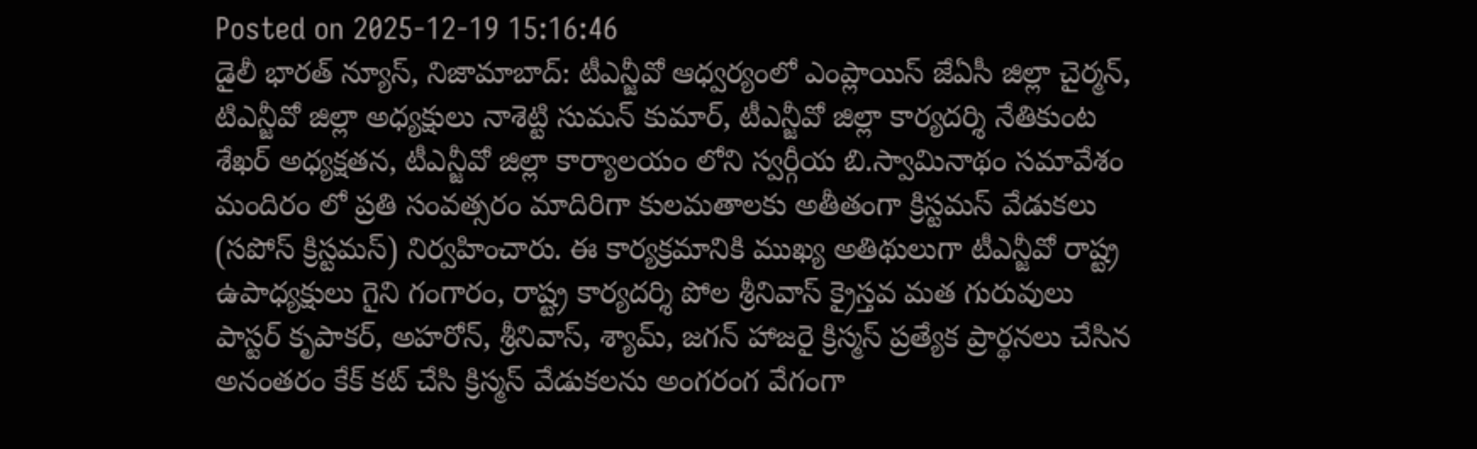Posted on 2025-12-19 15:16:46
డైలీ భారత్ న్యూస్, నిజామాబాద్: టీఎన్జీవో ఆధ్వర్యంలో ఎంప్లాయిస్ జేఏసీ జిల్లా చైర్మన్, టిఎన్జీవో జిల్లా అధ్యక్షులు నాశెట్టి సుమన్ కుమార్, టీఎన్జీవో జిల్లా కార్యదర్శి నేతికుంట శేఖర్ అధ్యక్షతన, టీఎన్జీవో జిల్లా కార్యాలయం లోని స్వర్గీయ బి.స్వామినాథం సమావేశం మందిరం లో ప్రతి సంవత్సరం మాదిరిగా కులమతాలకు అతీతంగా క్రిస్టమస్ వేడుకలు (సపోస్ క్రిస్టమస్) నిర్వహించారు. ఈ కార్యక్రమానికి ముఖ్య అతిథులుగా టీఎన్జీవో రాష్ట్ర ఉపాధ్యక్షులు గైని గంగారం, రాష్ట్ర కార్యదర్శి పోల శ్రీనివాస్ క్రైస్తవ మత గురువులు పాస్టర్ కృపాకర్, అహరోన్, శ్రీనివాస్, శ్యామ్, జగన్ హాజరై క్రిస్మస్ ప్రత్యేక ప్రార్థనలు చేసిన అనంతరం కేక్ కట్ చేసి క్రిస్మస్ వేడుకలను అంగరంగ వేగంగా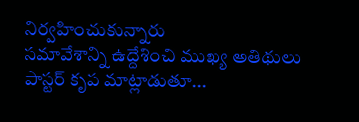నిర్వహించుకున్నారు
సమావేశాన్ని ఉద్దేశించి ముఖ్య అతిథులు పాస్టర్ కృప మాట్లాడుతూ...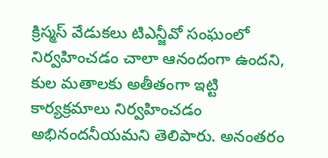క్రిస్మస్ వేడుకలు టిఎన్జీవో సంఘంలో నిర్వహించడం చాలా ఆనందంగా ఉందని, కుల మతాలకు అతీతంగా ఇట్టి కార్యక్రమాలు నిర్వహించడం అభినందనీయమని తెలిపారు. అనంతరం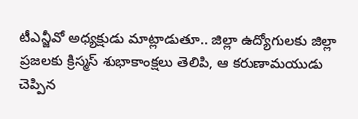టీఎన్జీవో అధ్యక్షుడు మాట్లాడుతూ.. జిల్లా ఉద్యోగులకు జిల్లా ప్రజలకు క్రిస్మస్ శుభాకాంక్షలు తెలిపి, ఆ కరుణామయుడు చెప్పిన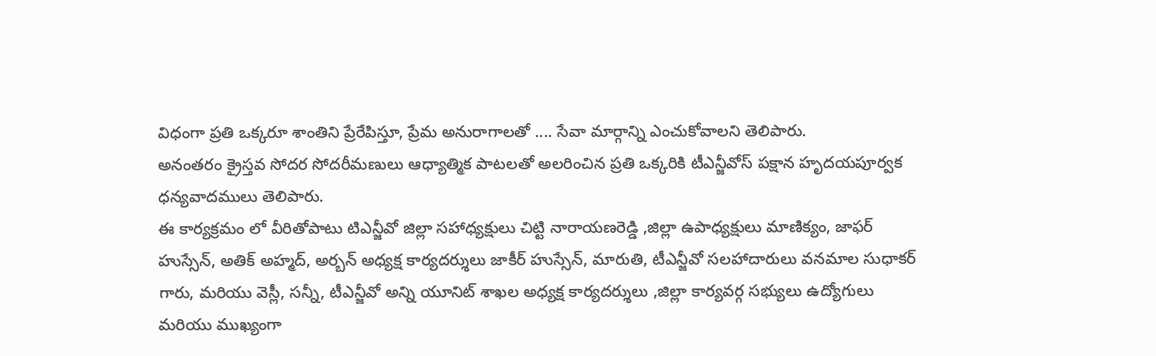విధంగా ప్రతి ఒక్కరూ శాంతిని ప్రేరేపిస్తూ, ప్రేమ అనురాగాలతో .... సేవా మార్గాన్ని ఎంచుకోవాలని తెలిపారు.
అనంతరం క్రైస్తవ సోదర సోదరీమణులు ఆధ్యాత్మిక పాటలతో అలరించిన ప్రతి ఒక్కరికి టీఎన్జీవోస్ పక్షాన హృదయపూర్వక ధన్యవాదములు తెలిపారు.
ఈ కార్యక్రమం లో వీరితోపాటు టిఎన్జీవో జిల్లా సహాధ్యక్షులు చిట్టి నారాయణరెడ్డి ,జిల్లా ఉపాధ్యక్షులు మాణిక్యం, జాఫర్ హుస్సేన్, అతిక్ అహ్మద్, అర్బన్ అధ్యక్ష కార్యదర్శులు జాకీర్ హుస్సేన్, మారుతి, టీఎన్జీవో సలహాదారులు వనమాల సుధాకర్ గారు, మరియు వెస్లీ, సన్నీ, టీఎన్జీవో అన్ని యూనిట్ శాఖల అధ్యక్ష కార్యదర్శులు ,జిల్లా కార్యవర్గ సభ్యులు ఉద్యోగులు మరియు ముఖ్యంగా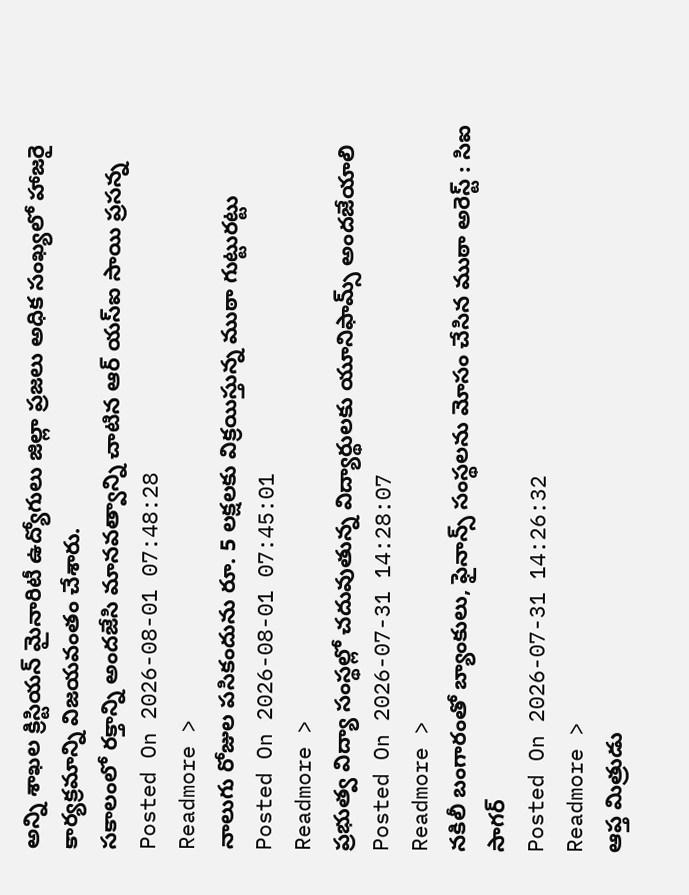అన్ని శాఖల క్రిస్టియన్ మైనారిటీ ఉద్యోగులు జిల్లా ప్రజలు అధిక సంఖ్యలో హాజరై కార్యక్రమాన్ని విజయవంతం చేశారు.
సకాలంలో రక్తాన్ని అందజేసి మానవత్వాన్ని చాటిన ఆర్ యస్ఐ సాయి ప్రసన్న
Posted On 2026-08-01 07:48:28
Readmore >
నాలుగు రోజుల పసికందును రూ. 5 లక్షలకు విక్రయిస్తున్న ముఠా గుట్టురట్టు
Posted On 2026-08-01 07:45:01
Readmore >
ప్రభుత్వ విద్యా సంస్థల్లో చదువుతున్న విద్యార్థులకు యూనిఫామ్స్ అందజేయాలి
Posted On 2026-07-31 14:28:07
Readmore >
నకిలీ బంగారంతో బ్యాంకులు, ఫైనాన్స్ సంస్థలను మోసం చేసిన ముఠా అరెస్ట్ : సిఐ సాగర్
Posted On 2026-07-31 14:26:32
Readmore >
ఆప్త మిత్రుడు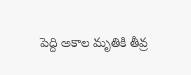పెద్ది అకాల మృతికి తీవ్ర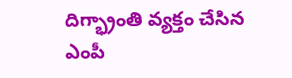దిగ్భ్రాంతి వ్యక్తం చేసిన ఎంపీ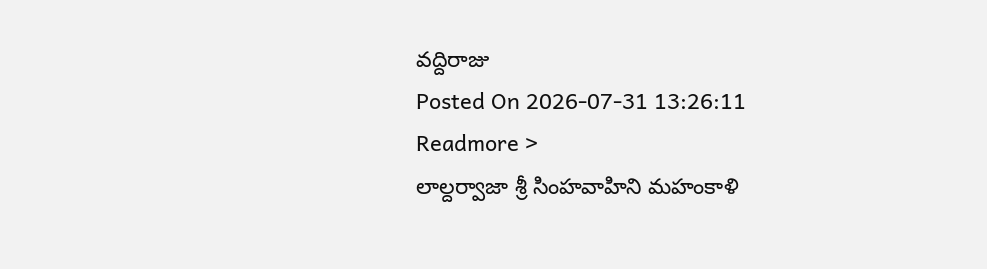వద్దిరాజు
Posted On 2026-07-31 13:26:11
Readmore >
లాల్దర్వాజా శ్రీ సింహవాహిని మహంకాళి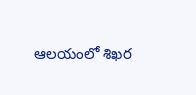ఆలయంలో శిఖర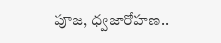పూజ, ధ్వజారోహణ..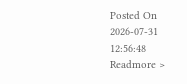Posted On 2026-07-31 12:56:48
Readmore >